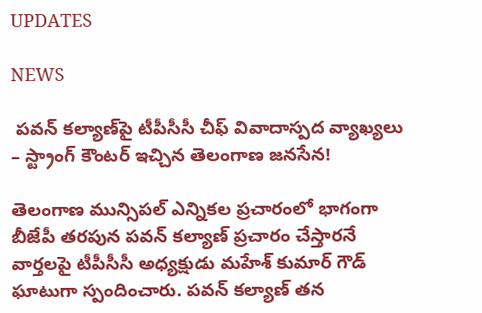UPDATES

NEWS

 పవన్ కల్యాణ్‌పై టీపీసీసీ చీఫ్ వివాదాస్పద వ్యాఖ్యలు – స్ట్రాంగ్ కౌంటర్ ఇచ్చిన తెలంగాణ జనసేన!

తెలంగాణ మున్సిపల్ ఎన్నికల ప్రచారంలో భాగంగా బీజేపీ తరపున పవన్ కల్యాణ్ ప్రచారం చేస్తారనే వార్తలపై టీపీసీసీ అధ్యక్షుడు మహేశ్ కుమార్ గౌడ్ ఘాటుగా స్పందించారు. పవన్ కల్యాణ్ తన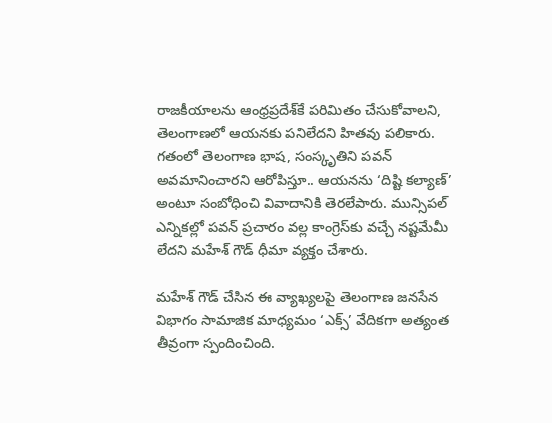రాజకీయాలను ఆంధ్రప్రదేశ్‌కే పరిమితం చేసుకోవాలని, తెలంగాణలో ఆయనకు పనిలేదని హితవు పలికారు. గతంలో తెలంగాణ భాష, సంస్కృతిని పవన్ అవమానించారని ఆరోపిస్తూ.. ఆయనను ‘దిష్టి కల్యాణ్’ అంటూ సంబోధించి వివాదానికి తెరలేపారు. మున్సిపల్ ఎన్నికల్లో పవన్ ప్రచారం వల్ల కాంగ్రెస్‌కు వచ్చే నష్టమేమీ లేదని మహేశ్ గౌడ్ ధీమా వ్యక్తం చేశారు.

మహేశ్ గౌడ్ చేసిన ఈ వ్యాఖ్యలపై తెలంగాణ జనసేన విభాగం సామాజిక మాధ్యమం ‘ఎక్స్’ వేదికగా అత్యంత తీవ్రంగా స్పందించింది.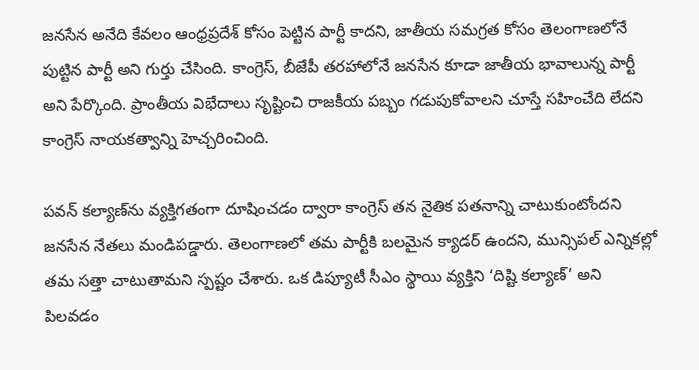జనసేన అనేది కేవలం ఆంధ్రప్రదేశ్ కోసం పెట్టిన పార్టీ కాదని, జాతీయ సమగ్రత కోసం తెలంగాణలోనే పుట్టిన పార్టీ అని గుర్తు చేసింది. కాంగ్రెస్, బీజేపీ తరహాలోనే జనసేన కూడా జాతీయ భావాలున్న పార్టీ అని పేర్కొంది. ప్రాంతీయ విభేదాలు సృష్టించి రాజకీయ పబ్బం గడుపుకోవాలని చూస్తే సహించేది లేదని కాంగ్రెస్ నాయకత్వాన్ని హెచ్చరించింది.

పవన్ కల్యాణ్‌ను వ్యక్తిగతంగా దూషించడం ద్వారా కాంగ్రెస్ తన నైతిక పతనాన్ని చాటుకుంటోందని జనసేన నేతలు మండిపడ్డారు. తెలంగాణలో తమ పార్టీకి బలమైన క్యాడర్ ఉందని, మున్సిపల్ ఎన్నికల్లో తమ సత్తా చాటుతామని స్పష్టం చేశారు. ఒక డిప్యూటీ సీఎం స్థాయి వ్యక్తిని ‘దిష్టి కల్యాణ్’ అని పిలవడం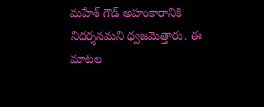మహేశ్ గౌడ్ అహంకారానికి నిదర్శనమని ధ్వజమెత్తారు. ఈ మాటల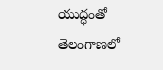యుద్ధంతో తెలంగాణలో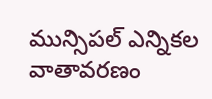మున్సిపల్ ఎన్నికల వాతావరణం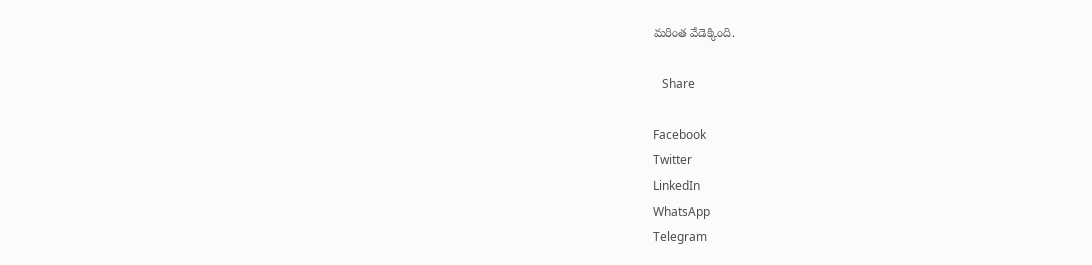మరింత వేడెక్కింది.

   Share

Facebook
Twitter
LinkedIn
WhatsApp
Telegram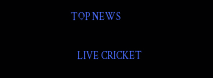TOP NEWS

   LIVE CRICKET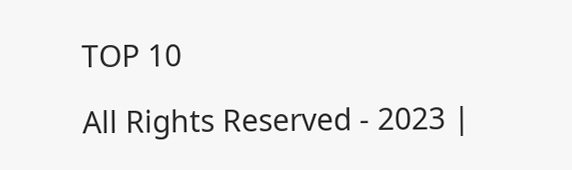TOP 10

All Rights Reserved - 2023 |